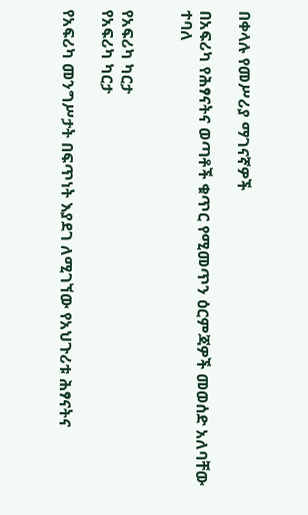በቀላሉ የመሥሪያ ማገናኛዎች

በአፍሪካ የሕፃናትና ወጣቶች ቁጥር የሚመጥን ዕርምጃዎች መወሰድ አለባቸው ተባለ


የአፍሪካ ካርታ
የአፍሪካ ካርታ

የአፍሪካ መንግሥታት በፍጥነት እያደገ ለሚገኘው የአህጉሪቱ ሕፃናትና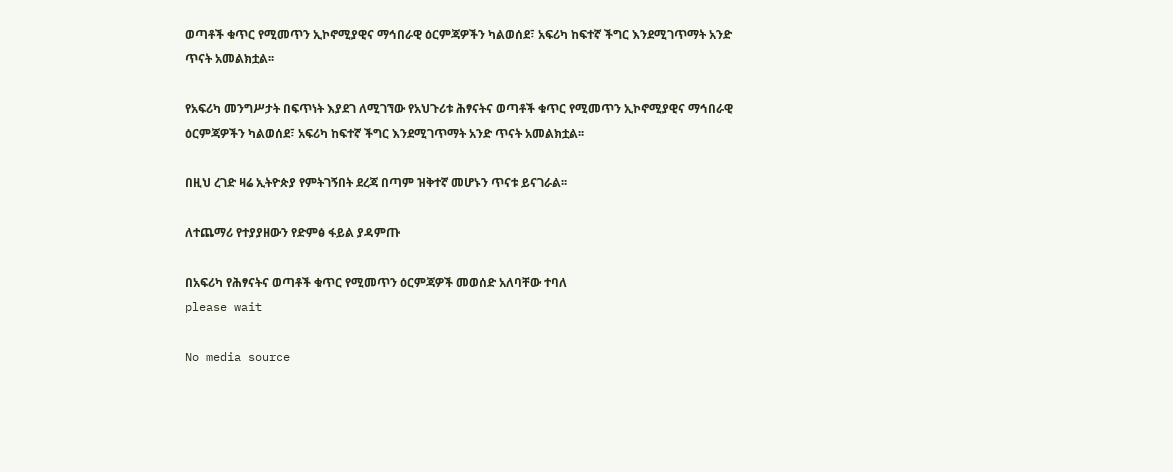ወጣቶች ቁጥር የሚመጥን ኢኮኖሚያዊና ማኅበራዊ ዕርምጃዎችን ካልወሰደ፣ አፍሪካ ከፍተኛ ችግር እንደሚገጥማት አንድ ጥናት አመልክቷል፡፡

የአፍሪካ መንግሥታት በፍጥነት እያደገ ለሚገኘው የአህጉሪቱ ሕፃናትና ወጣቶች ቁጥር የሚመጥን ኢኮኖሚያዊና ማኅበራዊ ዕርምጃዎችን ካልወሰደ፣ አፍሪካ ከፍተኛ ችግር እንደሚገጥማት አንድ ጥናት አመልክቷል፡፡

በዚህ ረገድ ዛሬ ኢትዮጵያ የምትገኝበት ደረጃ በጣም ዝቅተኛ መሆኑን ጥናቱ ይናገራል፡፡

ለተጨማሪ የተያያዘውን የድምፅ ፋይል ያዳምጡ

በአፍሪካ የሕፃናትና ወጣቶች ቁጥር የሚመጥን ዕርምጃዎች መወሰድ አለባቸው ተባለ
please wait

No media source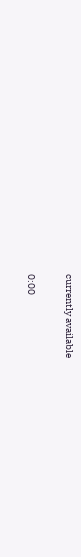currently available

0:00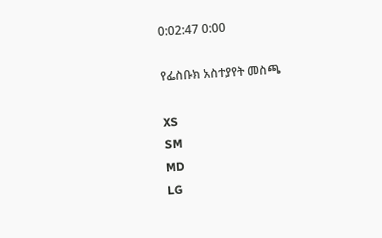0:02:47 0:00

የፌስቡክ አስተያየት መስጫ

XS
SM
MD
LG